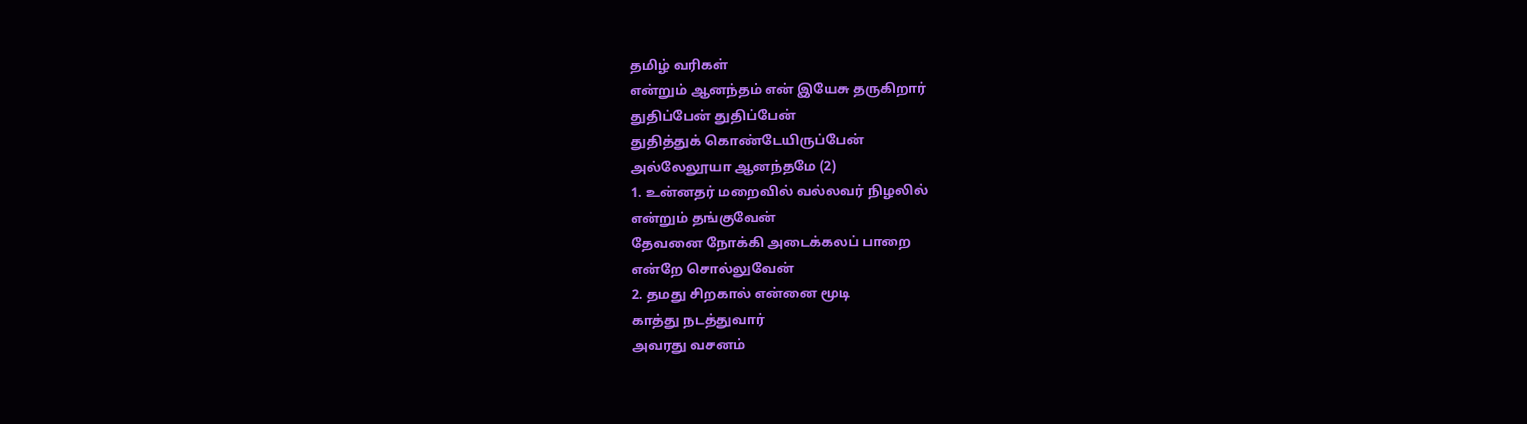தமிழ் வரிகள்
என்றும் ஆனந்தம் என் இயேசு தருகிறார்
துதிப்பேன் துதிப்பேன்
துதித்துக் கொண்டேயிருப்பேன்
அல்லேலூயா ஆனந்தமே (2)
1. உன்னதர் மறைவில் வல்லவர் நிழலில்
என்றும் தங்குவேன்
தேவனை நோக்கி அடைக்கலப் பாறை
என்றே சொல்லுவேன்
2. தமது சிறகால் என்னை மூடி
காத்து நடத்துவார்
அவரது வசனம்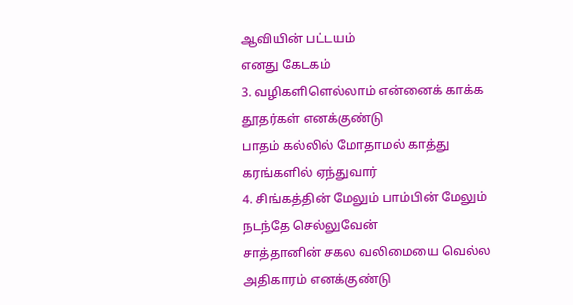ஆவியின் பட்டயம்
எனது கேடகம்
3. வழிகளிளெல்லாம் என்னைக் காக்க
தூதர்கள் எனக்குண்டு
பாதம் கல்லில் மோதாமல் காத்து
கரங்களில் ஏந்துவார்
4. சிங்கத்தின் மேலும் பாம்பின் மேலும்
நடந்தே செல்லுவேன்
சாத்தானின் சகல வலிமையை வெல்ல
அதிகாரம் எனக்குண்டு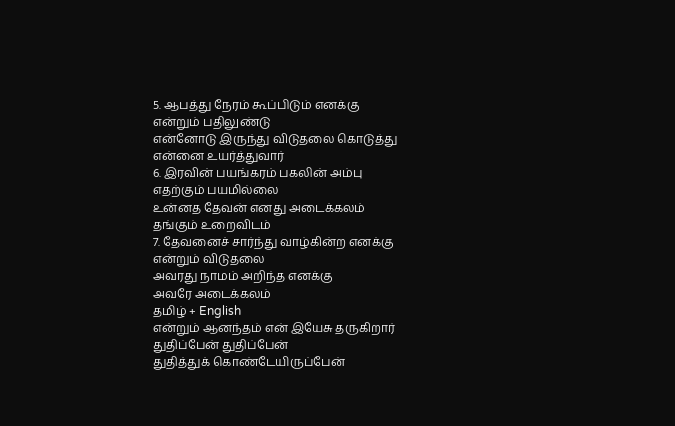5. ஆபத்து நேரம் கூப்பிடும் எனக்கு
என்றும் பதிலுண்டு
என்னோடு இருந்து விடுதலை கொடுத்து
என்னை உயர்த்துவார்
6. இரவின் பயங்கரம் பகலின் அம்பு
எதற்கும் பயமில்லை
உன்னத தேவன் எனது அடைக்கலம்
தங்கும் உறைவிடம்
7. தேவனைச் சார்ந்து வாழ்கின்ற எனக்கு
என்றும் விடுதலை
அவரது நாமம் அறிந்த எனக்கு
அவரே அடைக்கலம்
தமிழ் + English
என்றும் ஆனந்தம் என் இயேசு தருகிறார்
துதிப்பேன் துதிப்பேன்
துதித்துக் கொண்டேயிருப்பேன்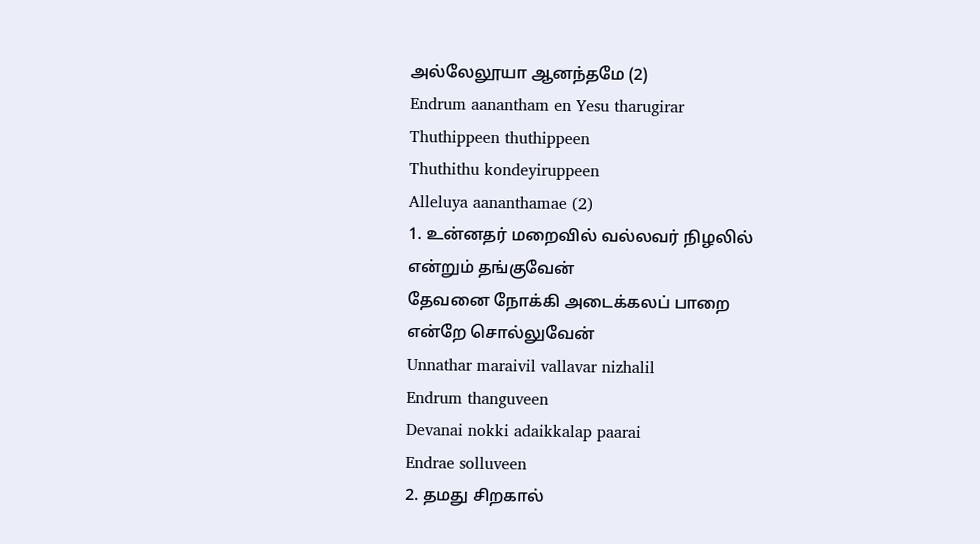அல்லேலூயா ஆனந்தமே (2)
Endrum aanantham en Yesu tharugirar
Thuthippeen thuthippeen
Thuthithu kondeyiruppeen
Alleluya aananthamae (2)
1. உன்னதர் மறைவில் வல்லவர் நிழலில்
என்றும் தங்குவேன்
தேவனை நோக்கி அடைக்கலப் பாறை
என்றே சொல்லுவேன்
Unnathar maraivil vallavar nizhalil
Endrum thanguveen
Devanai nokki adaikkalap paarai
Endrae solluveen
2. தமது சிறகால்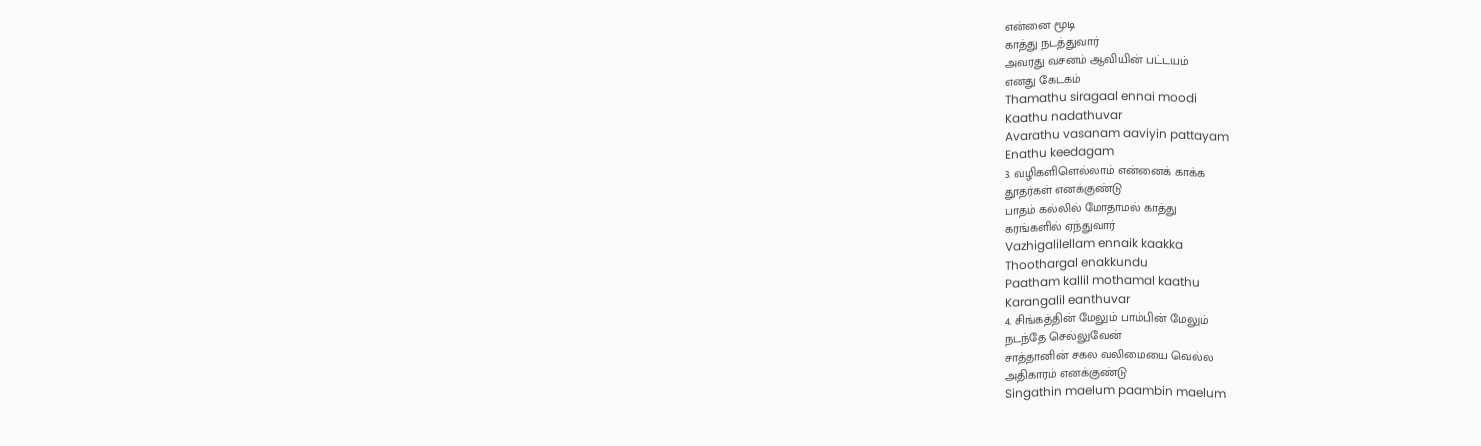என்னை மூடி
காத்து நடத்துவார்
அவரது வசனம் ஆவியின் பட்டயம்
எனது கேடகம்
Thamathu siragaal ennai moodi
Kaathu nadathuvar
Avarathu vasanam aaviyin pattayam
Enathu keedagam
3. வழிகளிளெல்லாம் என்னைக் காக்க
தூதர்கள் எனக்குண்டு
பாதம் கல்லில் மோதாமல் காத்து
கரங்களில் ஏந்துவார்
Vazhigalilellam ennaik kaakka
Thoothargal enakkundu
Paatham kallil mothamal kaathu
Karangalil eanthuvar
4. சிங்கத்தின் மேலும் பாம்பின் மேலும்
நடந்தே செல்லுவேன்
சாத்தானின் சகல வலிமையை வெல்ல
அதிகாரம் எனக்குண்டு
Singathin maelum paambin maelum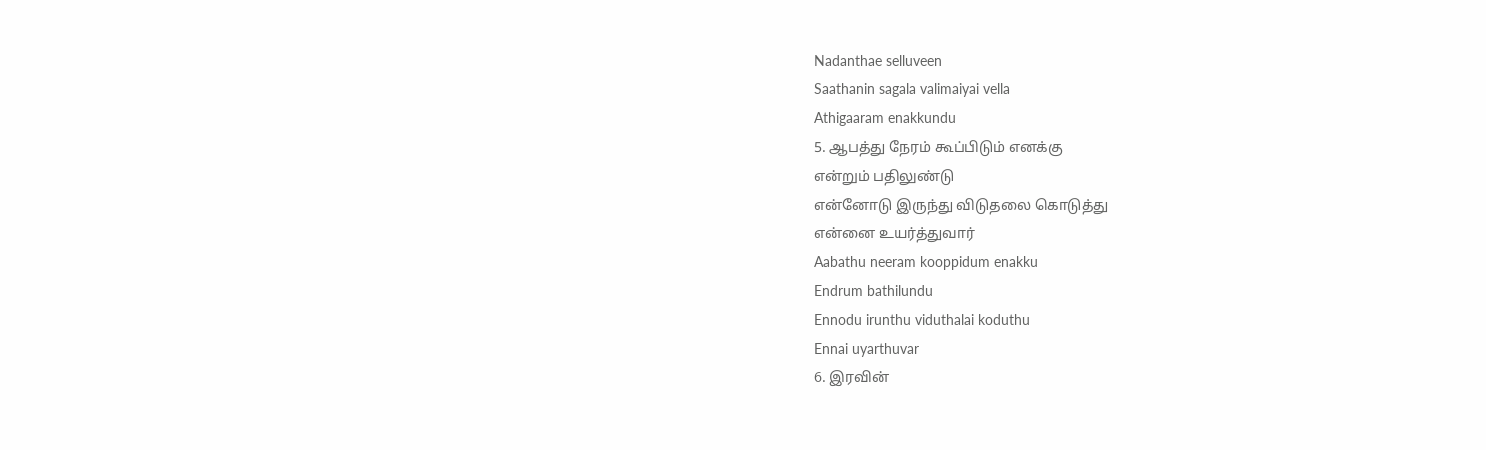Nadanthae selluveen
Saathanin sagala valimaiyai vella
Athigaaram enakkundu
5. ஆபத்து நேரம் கூப்பிடும் எனக்கு
என்றும் பதிலுண்டு
என்னோடு இருந்து விடுதலை கொடுத்து
என்னை உயர்த்துவார்
Aabathu neeram kooppidum enakku
Endrum bathilundu
Ennodu irunthu viduthalai koduthu
Ennai uyarthuvar
6. இரவின்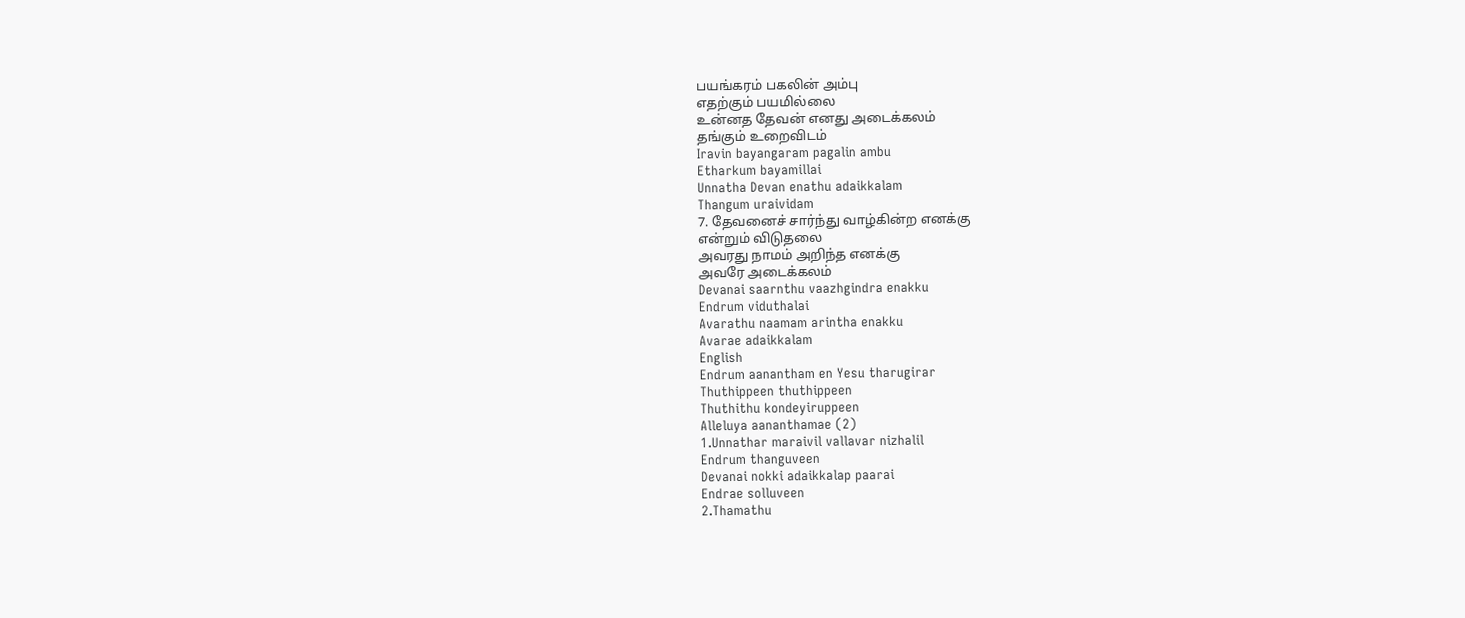பயங்கரம் பகலின் அம்பு
எதற்கும் பயமில்லை
உன்னத தேவன் எனது அடைக்கலம்
தங்கும் உறைவிடம்
Iravin bayangaram pagalin ambu
Etharkum bayamillai
Unnatha Devan enathu adaikkalam
Thangum uraividam
7. தேவனைச் சார்ந்து வாழ்கின்ற எனக்கு
என்றும் விடுதலை
அவரது நாமம் அறிந்த எனக்கு
அவரே அடைக்கலம்
Devanai saarnthu vaazhgindra enakku
Endrum viduthalai
Avarathu naamam arintha enakku
Avarae adaikkalam
English
Endrum aanantham en Yesu tharugirar
Thuthippeen thuthippeen
Thuthithu kondeyiruppeen
Alleluya aananthamae (2)
1.Unnathar maraivil vallavar nizhalil
Endrum thanguveen
Devanai nokki adaikkalap paarai
Endrae solluveen
2.Thamathu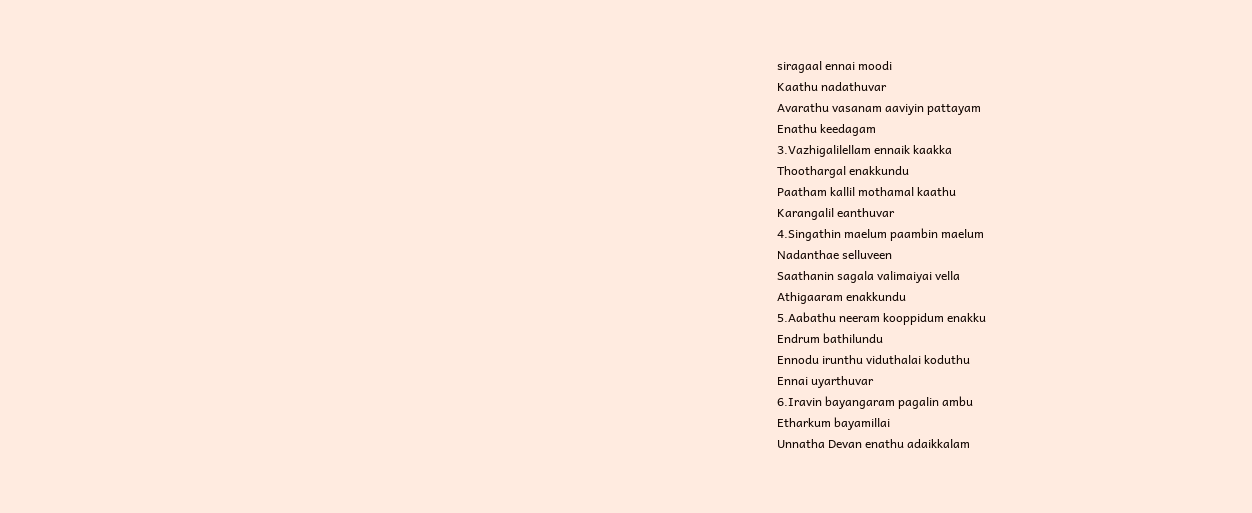siragaal ennai moodi
Kaathu nadathuvar
Avarathu vasanam aaviyin pattayam
Enathu keedagam
3.Vazhigalilellam ennaik kaakka
Thoothargal enakkundu
Paatham kallil mothamal kaathu
Karangalil eanthuvar
4.Singathin maelum paambin maelum
Nadanthae selluveen
Saathanin sagala valimaiyai vella
Athigaaram enakkundu
5.Aabathu neeram kooppidum enakku
Endrum bathilundu
Ennodu irunthu viduthalai koduthu
Ennai uyarthuvar
6.Iravin bayangaram pagalin ambu
Etharkum bayamillai
Unnatha Devan enathu adaikkalam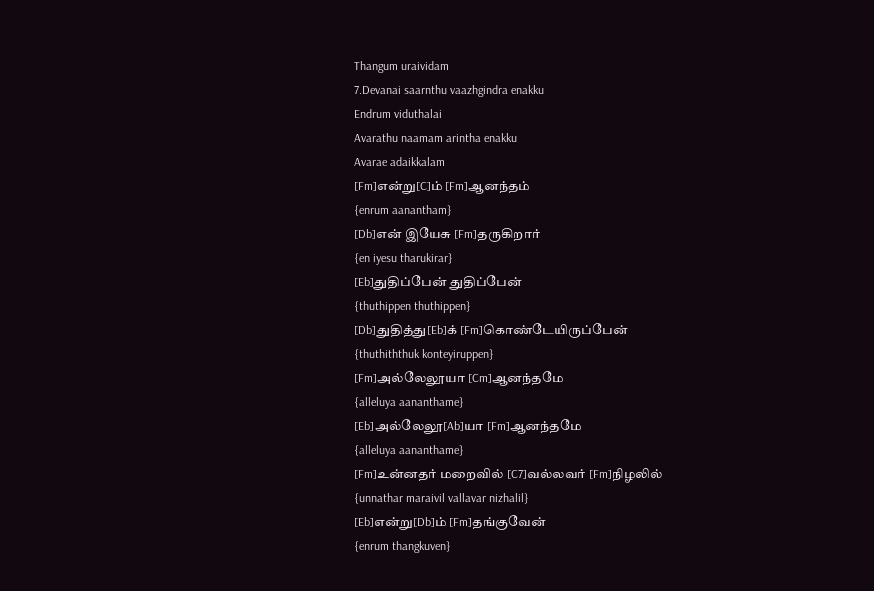Thangum uraividam
7.Devanai saarnthu vaazhgindra enakku
Endrum viduthalai
Avarathu naamam arintha enakku
Avarae adaikkalam
[Fm]என்று[C]ம் [Fm]ஆனந்தம்
{enrum aanantham}
[Db]என் இயேசு [Fm]தருகிறார்
{en iyesu tharukirar}
[Eb]துதிப்பேன் துதிப்பேன்
{thuthippen thuthippen}
[Db]துதித்து[Eb]க் [Fm]கொண்டேயிருப்பேன்
{thuthiththuk konteyiruppen}
[Fm]அல்லேலூயா [Cm]ஆனந்தமே
{alleluya aananthame}
[Eb]அல்லேலூ[Ab]யா [Fm]ஆனந்தமே
{alleluya aananthame}
[Fm]உன்னதர் மறைவில் [C7]வல்லவர் [Fm]நிழலில்
{unnathar maraivil vallavar nizhalil}
[Eb]என்று[Db]ம் [Fm]தங்குவேன்
{enrum thangkuven}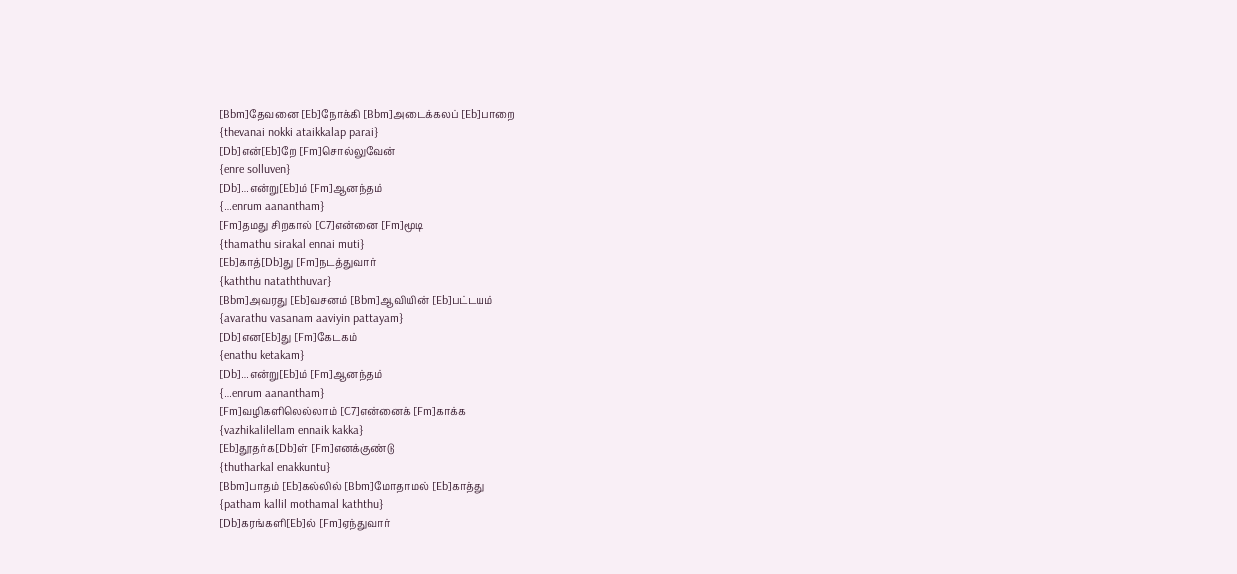[Bbm]தேவனை [Eb]நோக்கி [Bbm]அடைக்கலப் [Eb]பாறை
{thevanai nokki ataikkalap parai}
[Db]என்[Eb]றே [Fm]சொல்லுவேன்
{enre solluven}
[Db]…என்று[Eb]ம் [Fm]ஆனந்தம்
{…enrum aanantham}
[Fm]தமது சிறகால் [C7]என்னை [Fm]மூடி
{thamathu sirakal ennai muti}
[Eb]காத்[Db]து [Fm]நடத்துவார்
{kaththu nataththuvar}
[Bbm]அவரது [Eb]வசனம் [Bbm]ஆவியின் [Eb]பட்டயம்
{avarathu vasanam aaviyin pattayam}
[Db]என[Eb]து [Fm]கேடகம்
{enathu ketakam}
[Db]…என்று[Eb]ம் [Fm]ஆனந்தம்
{…enrum aanantham}
[Fm]வழிகளிலெல்லாம் [C7]என்னைக் [Fm]காக்க
{vazhikalilellam ennaik kakka}
[Eb]தூதர்க[Db]ள் [Fm]எனக்குண்டு
{thutharkal enakkuntu}
[Bbm]பாதம் [Eb]கல்லில் [Bbm]மோதாமல் [Eb]காத்து
{patham kallil mothamal kaththu}
[Db]கரங்களி[Eb]ல் [Fm]ஏந்துவார்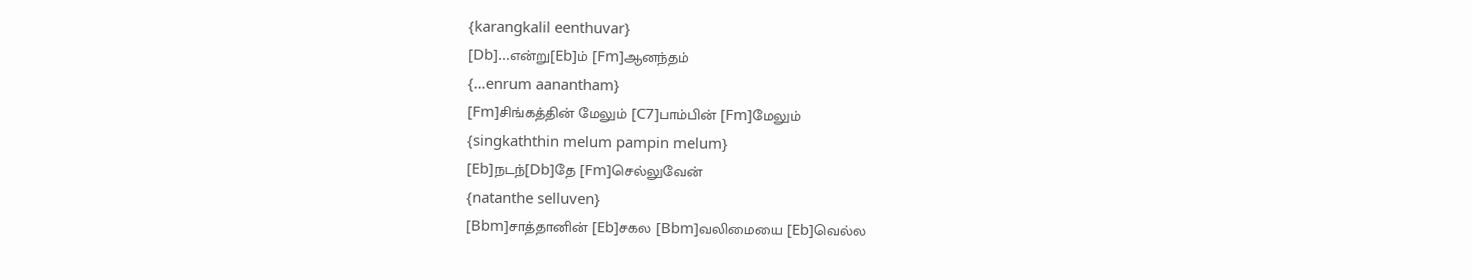{karangkalil eenthuvar}
[Db]…என்று[Eb]ம் [Fm]ஆனந்தம்
{…enrum aanantham}
[Fm]சிங்கத்தின் மேலும் [C7]பாம்பின் [Fm]மேலும்
{singkaththin melum pampin melum}
[Eb]நடந்[Db]தே [Fm]செல்லுவேன்
{natanthe selluven}
[Bbm]சாத்தானின் [Eb]சகல [Bbm]வலிமையை [Eb]வெல்ல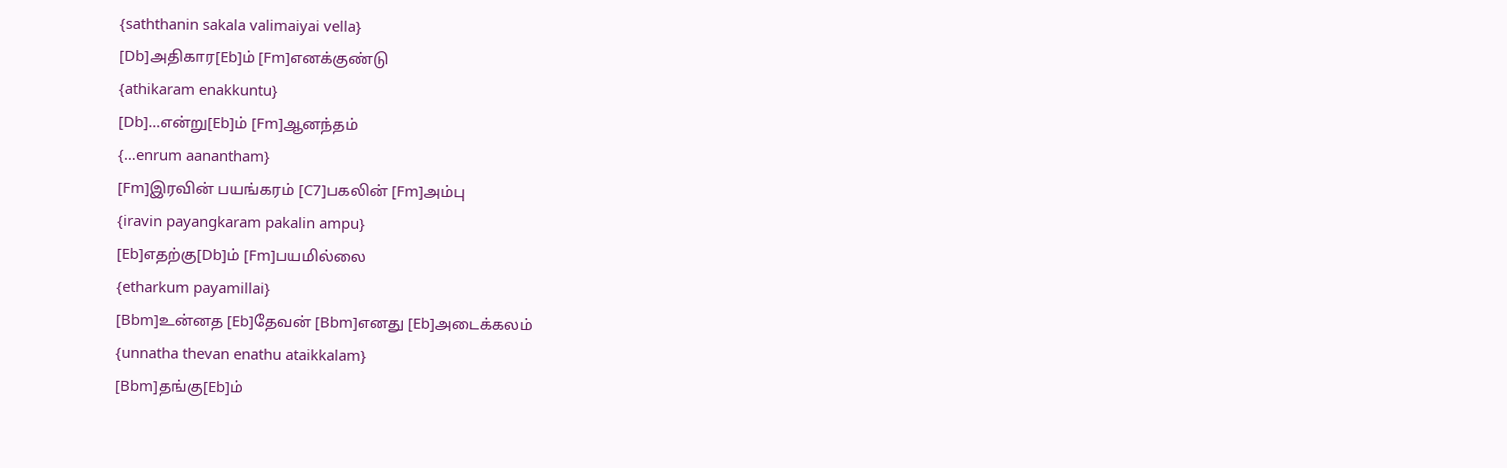{saththanin sakala valimaiyai vella}
[Db]அதிகார[Eb]ம் [Fm]எனக்குண்டு
{athikaram enakkuntu}
[Db]…என்று[Eb]ம் [Fm]ஆனந்தம்
{…enrum aanantham}
[Fm]இரவின் பயங்கரம் [C7]பகலின் [Fm]அம்பு
{iravin payangkaram pakalin ampu}
[Eb]எதற்கு[Db]ம் [Fm]பயமில்லை
{etharkum payamillai}
[Bbm]உன்னத [Eb]தேவன் [Bbm]எனது [Eb]அடைக்கலம்
{unnatha thevan enathu ataikkalam}
[Bbm]தங்கு[Eb]ம்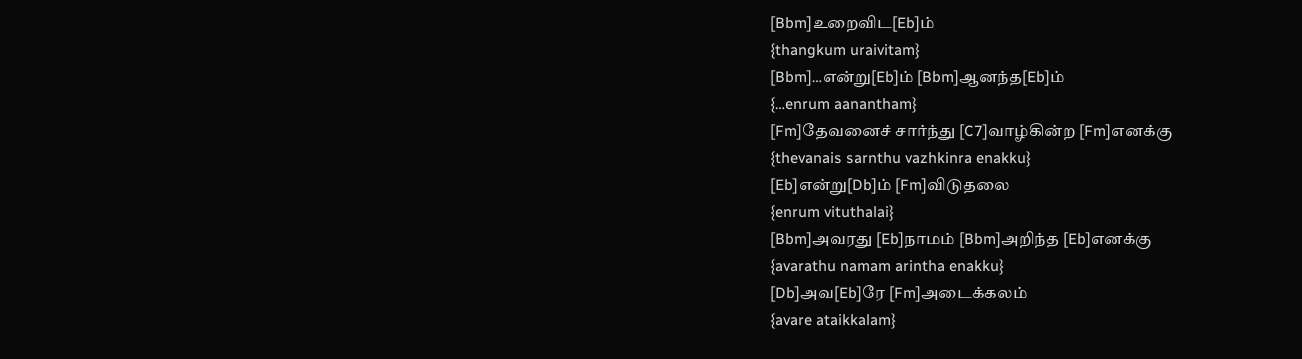[Bbm]உறைவிட[Eb]ம்
{thangkum uraivitam}
[Bbm]…என்று[Eb]ம் [Bbm]ஆனந்த[Eb]ம்
{…enrum aanantham}
[Fm]தேவனைச் சார்ந்து [C7]வாழ்கின்ற [Fm]எனக்கு
{thevanais sarnthu vazhkinra enakku}
[Eb]என்று[Db]ம் [Fm]விடுதலை
{enrum vituthalai}
[Bbm]அவரது [Eb]நாமம் [Bbm]அறிந்த [Eb]எனக்கு
{avarathu namam arintha enakku}
[Db]அவ[Eb]ரே [Fm]அடைக்கலம்
{avare ataikkalam}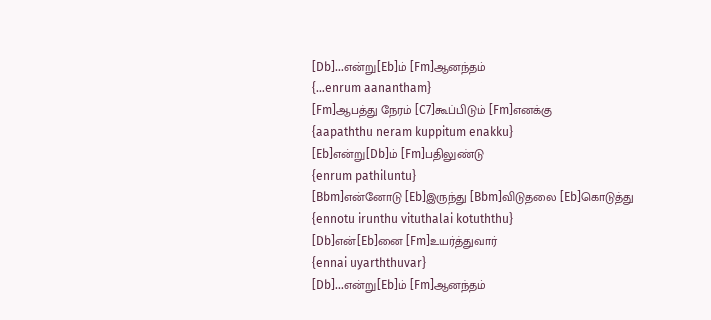[Db]…என்று[Eb]ம் [Fm]ஆனந்தம்
{…enrum aanantham}
[Fm]ஆபத்து நேரம் [C7]கூப்பிடும் [Fm]எனக்கு
{aapaththu neram kuppitum enakku}
[Eb]என்று[Db]ம் [Fm]பதிலுண்டு
{enrum pathiluntu}
[Bbm]என்னோடு [Eb]இருந்து [Bbm]விடுதலை [Eb]கொடுத்து
{ennotu irunthu vituthalai kotuththu}
[Db]என்[Eb]னை [Fm]உயர்த்துவார்
{ennai uyarththuvar}
[Db]…என்று[Eb]ம் [Fm]ஆனந்தம்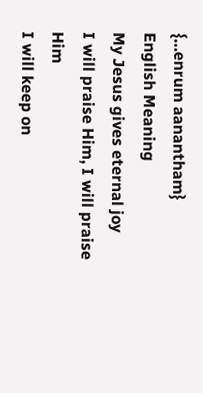{…enrum aanantham}
English Meaning
My Jesus gives eternal joy
I will praise Him, I will praise Him
I will keep on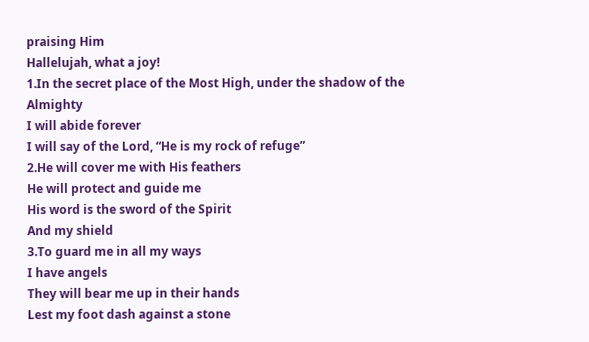praising Him
Hallelujah, what a joy!
1.In the secret place of the Most High, under the shadow of the Almighty
I will abide forever
I will say of the Lord, “He is my rock of refuge”
2.He will cover me with His feathers
He will protect and guide me
His word is the sword of the Spirit
And my shield
3.To guard me in all my ways
I have angels
They will bear me up in their hands
Lest my foot dash against a stone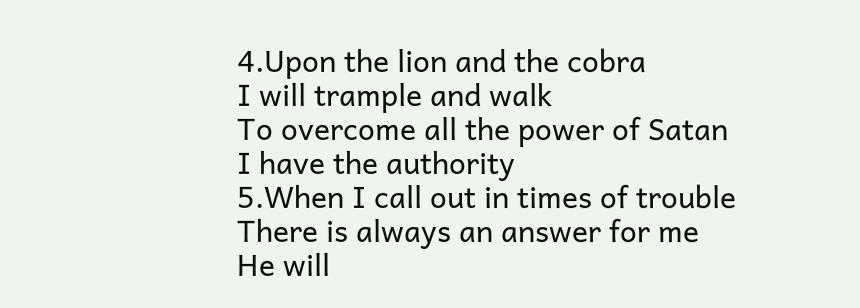4.Upon the lion and the cobra
I will trample and walk
To overcome all the power of Satan
I have the authority
5.When I call out in times of trouble
There is always an answer for me
He will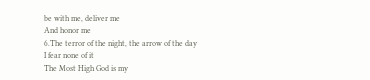be with me, deliver me
And honor me
6.The terror of the night, the arrow of the day
I fear none of it
The Most High God is my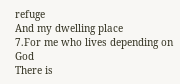refuge
And my dwelling place
7.For me who lives depending on God
There is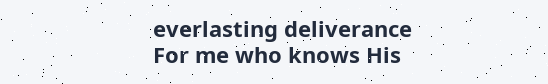everlasting deliverance
For me who knows His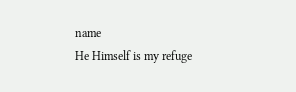name
He Himself is my refuge